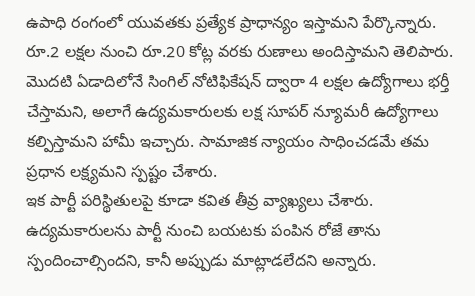ఉపాధి రంగంలో యువతకు ప్రత్యేక ప్రాధాన్యం ఇస్తామని పేర్కొన్నారు. రూ.2 లక్షల నుంచి రూ.20 కోట్ల వరకు రుణాలు అందిస్తామని తెలిపారు. మొదటి ఏడాదిలోనే సింగిల్ నోటిఫికేషన్ ద్వారా 4 లక్షల ఉద్యోగాలు భర్తీ చేస్తామని, అలాగే ఉద్యమకారులకు లక్ష సూపర్ న్యూమరీ ఉద్యోగాలు కల్పిస్తామని హామీ ఇచ్చారు. సామాజిక న్యాయం సాధించడమే తమ ప్రధాన లక్ష్యమని స్పష్టం చేశారు.
ఇక పార్టీ పరిస్థితులపై కూడా కవిత తీవ్ర వ్యాఖ్యలు చేశారు. ఉద్యమకారులను పార్టీ నుంచి బయటకు పంపిన రోజే తాను స్పందించాల్సిందని, కానీ అప్పుడు మాట్లాడలేదని అన్నారు.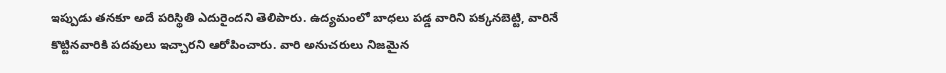ఇప్పుడు తనకూ అదే పరిస్థితి ఎదురైందని తెలిపారు. ఉద్యమంలో బాధలు పడ్డ వారిని పక్కనబెట్టి, వారినే కొట్టినవారికి పదవులు ఇచ్చారని ఆరోపించారు. వారి అనుచరులు నిజమైన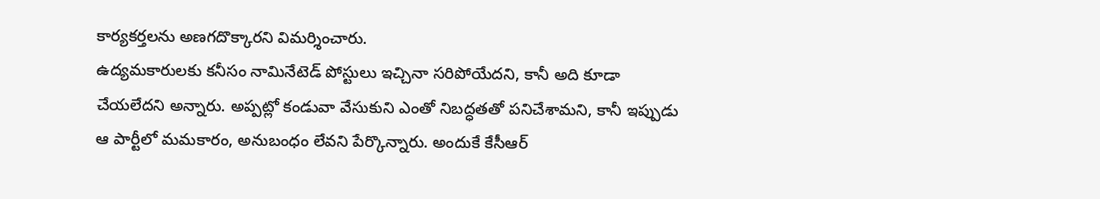కార్యకర్తలను అణగదొక్కారని విమర్శించారు.
ఉద్యమకారులకు కనీసం నామినేటెడ్ పోస్టులు ఇచ్చినా సరిపోయేదని, కానీ అది కూడా చేయలేదని అన్నారు. అప్పట్లో కండువా వేసుకుని ఎంతో నిబద్ధతతో పనిచేశామని, కానీ ఇప్పుడు ఆ పార్టీలో మమకారం, అనుబంధం లేవని పేర్కొన్నారు. అందుకే కేసీఆర్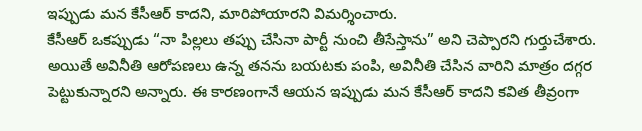ఇప్పుడు మన కేసీఆర్ కాదని, మారిపోయారని విమర్శించారు.
కేసీఆర్ ఒకప్పుడు “నా పిల్లలు తప్పు చేసినా పార్టీ నుంచి తీసేస్తాను” అని చెప్పారని గుర్తుచేశారు. అయితే అవినీతి ఆరోపణలు ఉన్న తనను బయటకు పంపి, అవినీతి చేసిన వారిని మాత్రం దగ్గర పెట్టుకున్నారని అన్నారు. ఈ కారణంగానే ఆయన ఇప్పుడు మన కేసీఆర్ కాదని కవిత తీవ్రంగా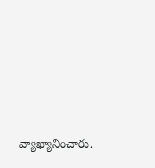వ్యాఖ్యానించారు.